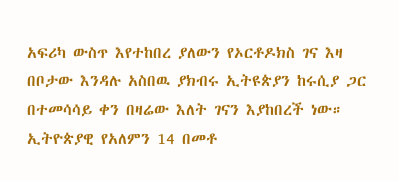አፍሪካ ውስጥ እየተከበረ ያለውን የኦርቶዶክስ ገና እዛ በቦታው እንዳሉ አስበዉ ያክብሩ ኢትዩጵያን ከሩሲያ ጋር በተመሳሳይ ቀን በዛሬው እለት ገናን እያከበረች ነው። ኢትዮጵያዊ የአለምን 14 በመቶ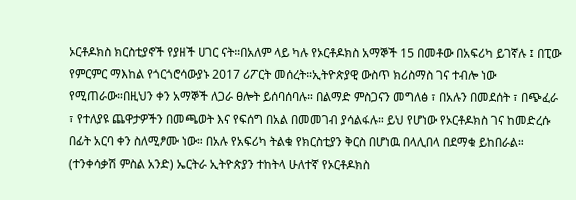ኦርቶዶክስ ክርስቲያኖች የያዘች ሀገር ናት።በአለም ላይ ካሉ የኦርቶዶክስ አማኞች 15 በመቶው በአፍሪካ ይገኛሉ ፤ በፒው የምርምር ማእከል የጎርጎሮሳውያኑ 2017 ሪፖርት መሰረት።ኢትዮጵያዊ ውስጥ ክሪስማስ ገና ተብሎ ነው የሚጠራው።በዚህን ቀን አማኞች ለጋራ ፀሎት ይሰባሰባሉ። በልማድ ምስጋናን መግለፅ ፣ በአሉን በመደሰት ፣ በጭፈራ ፣ የተለያዩ ጨዋታዎችን በመጫወት እና የፍሰግ በአል በመመገብ ያሳልፋሉ። ይህ የሆነው የኦርቶዶክስ ገና ከመድረሱ በፊት አርባ ቀን ስለሚፆሙ ነው። በአሉ የአፍሪካ ትልቁ የክርስቲያን ቅርስ በሆነዉ በላሊበላ በደማቁ ይከበራል። (ተንቀሳቃሽ ምስል አንድ) ኤርትራ ኢትዮጵያን ተከትላ ሁለተኛ የኦርቶዶክስ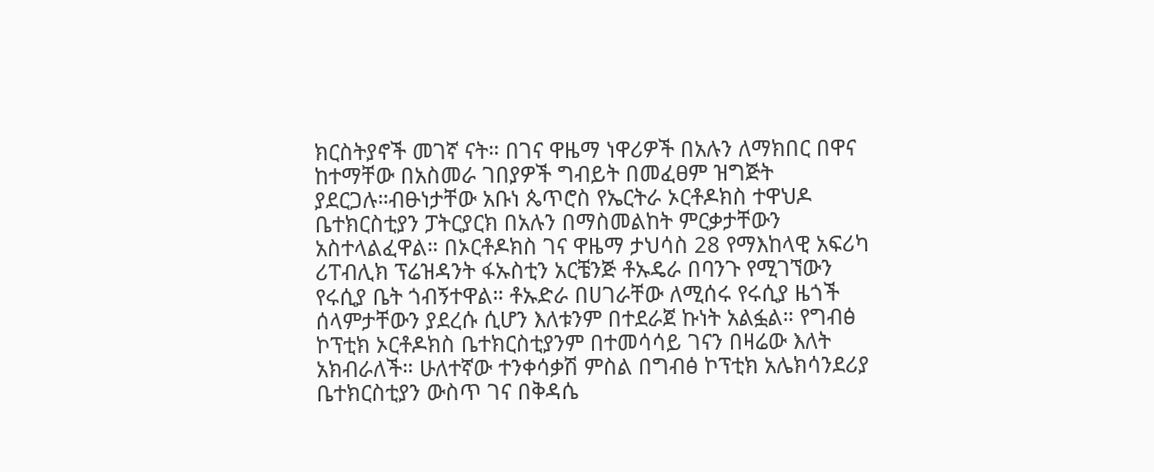ክርስትያኖች መገኛ ናት። በገና ዋዜማ ነዋሪዎች በአሉን ለማክበር በዋና ከተማቸው በአስመራ ገበያዎች ግብይት በመፈፀም ዝግጅት ያደርጋሉ።ብፁነታቸው አቡነ ጴጥሮስ የኤርትራ ኦርቶዶክስ ተዋህዶ ቤተክርስቲያን ፓትርያርክ በአሉን በማስመልከት ምርቃታቸውን አስተላልፈዋል። በኦርቶዶክስ ገና ዋዜማ ታህሳስ 28 የማእከላዊ አፍሪካ ሪፐብሊክ ፕሬዝዳንት ፋኡስቲን አርቼንጅ ቶኡዴራ በባንጉ የሚገኘውን የሩሲያ ቤት ጎብኝተዋል። ቶኡድራ በሀገራቸው ለሚሰሩ የሩሲያ ዜጎች ሰላምታቸውን ያደረሱ ሲሆን እለቱንም በተደራጀ ኩነት አልፏል። የግብፅ ኮፕቲክ ኦርቶዶክስ ቤተክርስቲያንም በተመሳሳይ ገናን በዛሬው እለት አክብራለች። ሁለተኛው ተንቀሳቃሽ ምስል በግብፅ ኮፕቲክ አሌክሳንደሪያ ቤተክርስቲያን ውስጥ ገና በቅዳሴ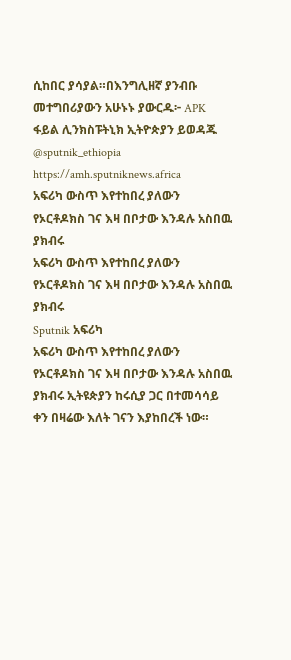ሲከበር ያሳያል።በእንግሊዘኛ ያንብቡ መተግበሪያውን አሁኑኑ ያውርዱ፦ APK ፋይል ሊንክስፑትኒክ ኢትዮጵያን ይወዳጁ @sputnik_ethiopia
https://amh.sputniknews.africa
አፍሪካ ውስጥ እየተከበረ ያለውን የኦርቶዶክስ ገና እዛ በቦታው እንዳሉ አስበዉ ያክብሩ
አፍሪካ ውስጥ እየተከበረ ያለውን የኦርቶዶክስ ገና እዛ በቦታው እንዳሉ አስበዉ ያክብሩ
Sputnik አፍሪካ
አፍሪካ ውስጥ እየተከበረ ያለውን የኦርቶዶክስ ገና እዛ በቦታው እንዳሉ አስበዉ ያክብሩ ኢትዩጵያን ከሩሲያ ጋር በተመሳሳይ ቀን በዛሬው እለት ገናን እያከበረች ነው።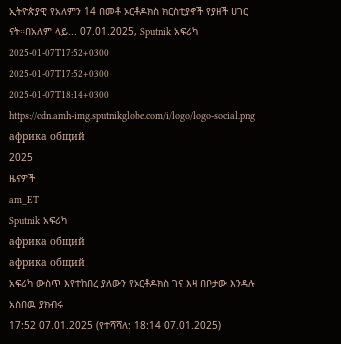ኢትዮጵያዊ የአለምን 14 በመቶ ኦርቶዶክስ ክርስቲያኖች የያዘች ሀገር ናት።በአለም ላይ... 07.01.2025, Sputnik አፍሪካ
2025-01-07T17:52+0300
2025-01-07T17:52+0300
2025-01-07T18:14+0300
https://cdn.amh-img.sputnikglobe.com/i/logo/logo-social.png
африка общий
2025
ዜናዎች
am_ET
Sputnik አፍሪካ
африка общий
африка общий
አፍሪካ ውስጥ እየተከበረ ያለውን የኦርቶዶክስ ገና እዛ በቦታው እንዳሉ አስበዉ ያክብሩ
17:52 07.01.2025 (የተሻሻለ: 18:14 07.01.2025)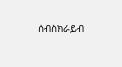ሰብስክራይብ